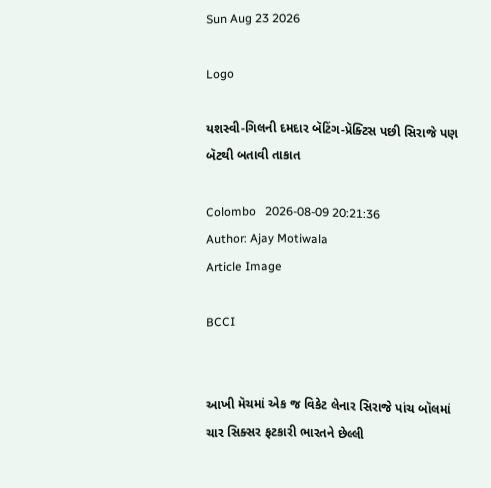Sun Aug 23 2026

Logo

યશસ્વી-ગિલની દમદાર બૅટિંગ-પ્રૅક્ટિસ પછી સિરાજે પણ બૅટથી બતાવી તાકાત

Colombo   2026-08-09 20:21:36
Author: Ajay Motiwala
Article Image

BCCI


આખી મૅચમાં એક જ વિકેટ લેનાર સિરાજે પાંચ બૉલમાં ચાર સિક્સર ફટકારી ભારતને છેલ્લી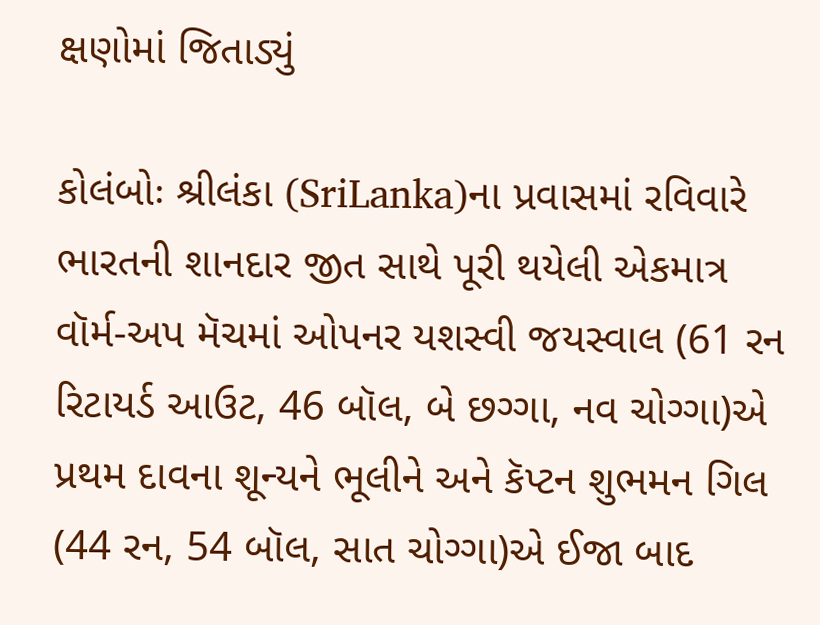ક્ષણોમાં જિતાડ્યું

કોલંબોઃ શ્રીલંકા (SriLanka)ના પ્રવાસમાં રવિવારે ભારતની શાનદાર જીત સાથે પૂરી થયેલી એકમાત્ર વૉર્મ-અપ મૅચમાં ઓપનર યશસ્વી જયસ્વાલ (61 રન રિટાયર્ડ આઉટ, 46 બૉલ, બે છગ્ગા, નવ ચોગ્ગા)એ પ્રથમ દાવના શૂન્યને ભૂલીને અને કૅપ્ટન શુભમન ગિલ (44 રન, 54 બૉલ, સાત ચોગ્ગા)એ ઈજા બાદ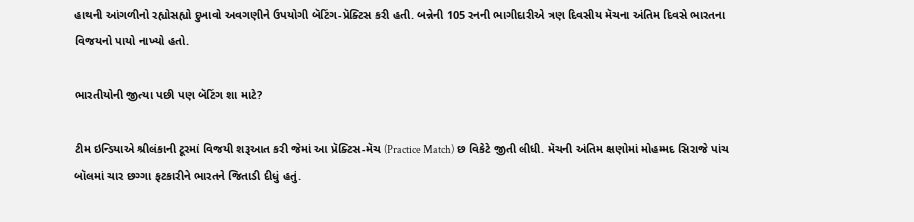હાથની આંગળીનો રહ્યોસહ્યો દુખાવો અવગણીને ઉપયોગી બૅટિંગ-પ્રૅક્ટિસ કરી હતી. બન્નેની 105 રનની ભાગીદારીએ ત્રણ દિવસીય મૅચના અંતિમ દિવસે ભારતના વિજયનો પાયો નાખ્યો હતો.

ભારતીયોની જીત્યા પછી પણ બૅટિંગ શા માટે?

ટીમ ઇન્ડિયાએ શ્રીલંકાની ટૂરમાં વિજયી શરૂઆત કરી જેમાં આ પ્રૅક્ટિસ-મૅચ (Practice Match) છ વિકેટે જીતી લીધી. મૅચની અંતિમ ક્ષણોમાં મોહમ્મદ સિરાજે પાંચ બૉલમાં ચાર છગ્ગા ફટકારીને ભારતને જિતાડી દીધું હતું.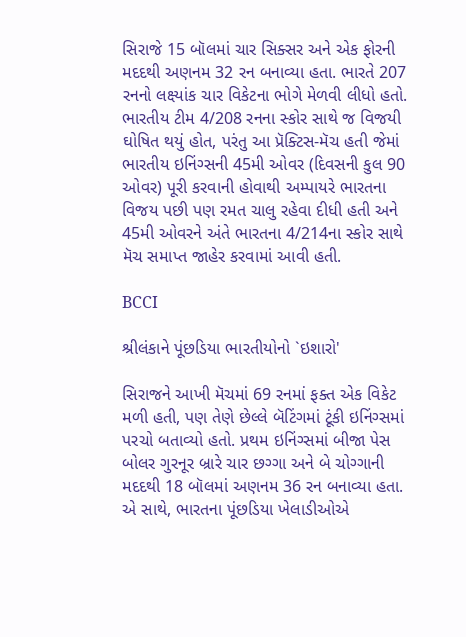સિરાજે 15 બૉલમાં ચાર સિક્સર અને એક ફોરની મદદથી અણનમ 32 રન બનાવ્યા હતા. ભારતે 207 રનનો લક્ષ્યાંક ચાર વિકેટના ભોગે મેળવી લીધો હતો. ભારતીય ટીમ 4/208 રનના સ્કોર સાથે જ વિજયી ઘોષિત થયું હોત, પરંતુ આ પ્રૅક્ટિસ-મૅચ હતી જેમાં ભારતીય ઇનિંગ્સની 45મી ઓવર (દિવસની કુલ 90 ઓવર) પૂરી કરવાની હોવાથી અમ્પાયરે ભારતના વિજય પછી પણ રમત ચાલુ રહેવા દીધી હતી અને 45મી ઓવરને અંતે ભારતના 4/214ના સ્કોર સાથે મૅચ સમાપ્ત જાહેર કરવામાં આવી હતી.

BCCI

શ્રીલંકાને પૂંછડિયા ભારતીયોનો `ઇશારો'

સિરાજને આખી મૅચમાં 69 રનમાં ફક્ત એક વિકેટ મળી હતી, પણ તેણે છેલ્લે બૅટિંગમાં ટૂંકી ઇનિંગ્સમાં પરચો બતાવ્યો હતો. પ્રથમ ઇનિંગ્સમાં બીજા પેસ બોલર ગુરનૂર બ્રારે ચાર છગ્ગા અને બે ચોગ્ગાની મદદથી 18 બૉલમાં અણનમ 36 રન બનાવ્યા હતા. એ સાથે, ભારતના પૂંછડિયા ખેલાડીઓએ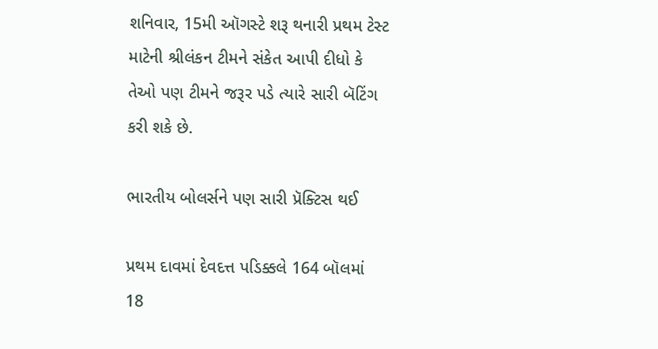શનિવાર, 15મી ઑગસ્ટે શરૂ થનારી પ્રથમ ટેસ્ટ માટેની શ્રીલંકન ટીમને સંકેત આપી દીધો કે તેઓ પણ ટીમને જરૂર પડે ત્યારે સારી બૅટિંગ કરી શકે છે.

ભારતીય બોલર્સને પણ સારી પ્રૅક્ટિસ થઈ

પ્રથમ દાવમાં દેવદત્ત પડિક્કલે 164 બૉલમાં 18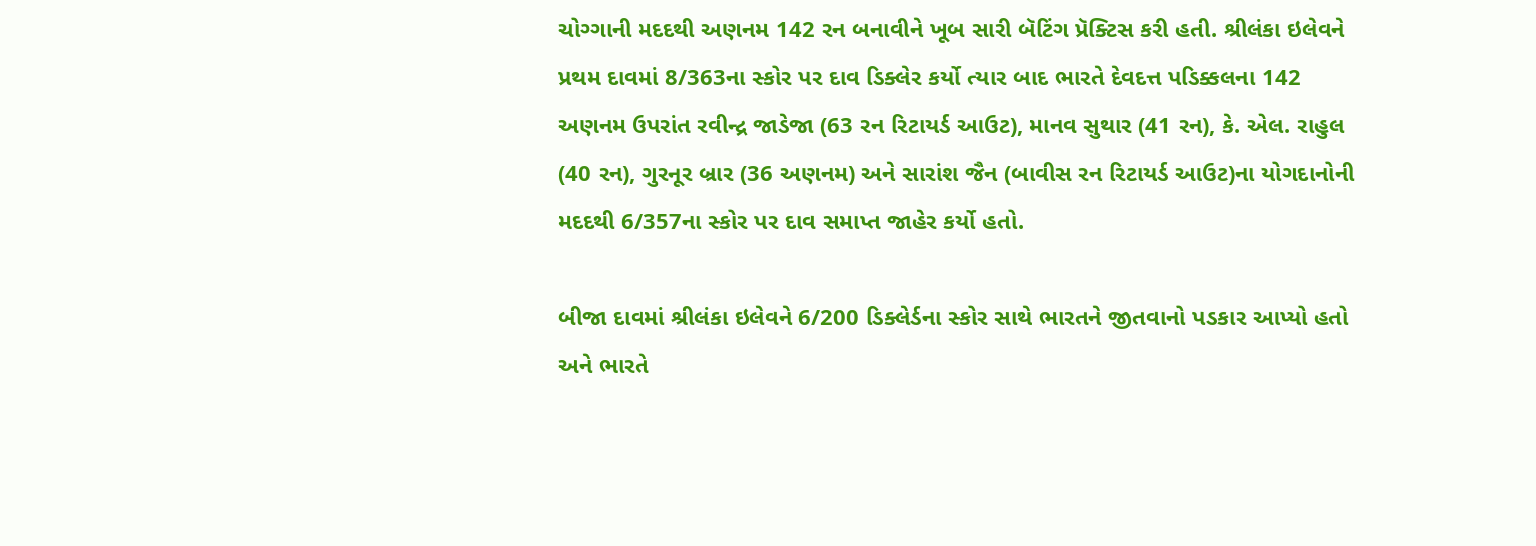ચોગ્ગાની મદદથી અણનમ 142 રન બનાવીને ખૂબ સારી બૅટિંગ પ્રૅક્ટિસ કરી હતી. શ્રીલંકા ઇલેવને પ્રથમ દાવમાં 8/363ના સ્કોર પર દાવ ડિક્લેર કર્યો ત્યાર બાદ ભારતે દેવદત્ત પડિક્કલના 142 અણનમ ઉપરાંત રવીન્દ્ર જાડેજા (63 રન રિટાયર્ડ આઉટ), માનવ સુથાર (41 રન), કે. એલ. રાહુલ (40 રન), ગુરનૂર બ્રાર (36 અણનમ) અને સારાંશ જૈન (બાવીસ રન રિટાયર્ડ આઉટ)ના યોગદાનોની મદદથી 6/357ના સ્કોર પર દાવ સમાપ્ત જાહેર કર્યો હતો.

બીજા દાવમાં શ્રીલંકા ઇલેવને 6/200 ડિક્લેર્ડના સ્કોર સાથે ભારતને જીતવાનો પડકાર આપ્યો હતો અને ભારતે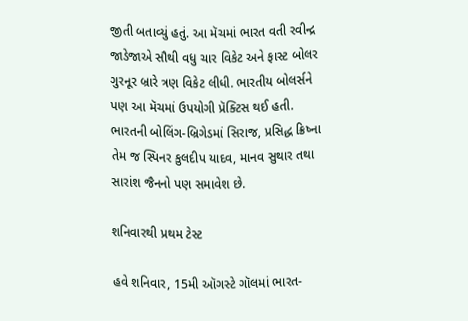જીતી બતાવ્યું હતું. આ મૅચમાં ભારત વતી રવીન્દ્ર જાડેજાએ સૌથી વધુ ચાર વિકેટ અને ફાસ્ટ બોલર ગુરનૂર બ્રારે ત્રણ વિકેટ લીધી. ભારતીય બોલર્સને પણ આ મૅચમાં ઉપયોગી પ્રૅક્ટિસ થઈ હતી. ભારતની બોલિંગ-બ્રિગેડમાં સિરાજ, પ્રસિદ્ધ ક્રિષ્ના તેમ જ સ્પિનર કુલદીપ યાદવ, માનવ સુથાર તથા સારાંશ જૈનનો પણ સમાવેશ છે.

શનિવારથી પ્રથમ ટેસ્ટ

હવે શનિવાર, 15મી ઑગસ્ટે ગૉલમાં ભારત-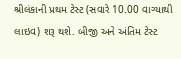શ્રીલંકાની પ્રથમ ટેસ્ટ (સવારે 10.00 વાગ્યાથી લાઇવ) શરૂ થશે. બીજી અને અંતિમ ટેસ્ટ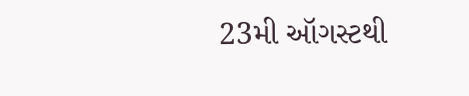23મી ઑગસ્ટથી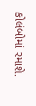કોલંબોમાં રમાશે.